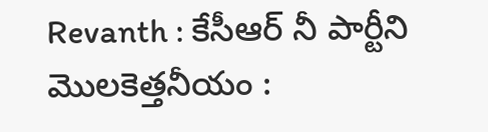Revanth : కేసీఆర్ నీ పార్టీని మొలకెత్తనీయం :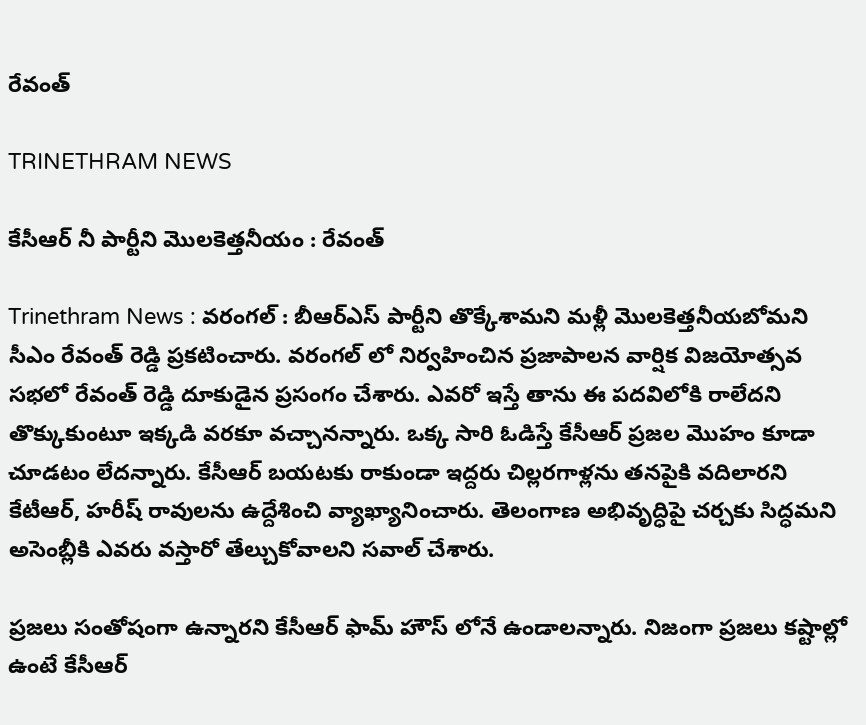రేవంత్

TRINETHRAM NEWS

కేసీఆర్ నీ పార్టీని మొలకెత్తనీయం : రేవంత్

Trinethram News : వరంగల్ : బీఆర్ఎస్ పార్టీని తొక్కేశామని మళ్లీ మొలకెత్తనీయబోమని సీఎం రేవంత్ రెడ్డి ప్రకటించారు. వరంగల్ లో నిర్వహించిన ప్రజాపాలన వార్షిక విజయోత్సవ సభలో రేవంత్ రెడ్డి దూకుడైన ప్రసంగం చేశారు. ఎవరో ఇస్తే తాను ఈ పదవిలోకి రాలేదని తొక్కుకుంటూ ఇక్కడి వరకూ వచ్చానన్నారు. ఒక్క సారి ఓడిస్తే కేసీఆర్ ప్రజల మొహం కూడా చూడటం లేదన్నారు. కేసీఆర్ బయటకు రాకుండా ఇద్దరు చిల్లరగాళ్లను తనపైకి వదిలారని కేటీఆర్, హరీష్ రావులను ఉద్దేశించి వ్యాఖ్యానించారు. తెలంగాణ అభివృద్ధిపై చర్చకు సిద్ధమని అసెంబ్లీకి ఎవరు వస్తారో తేల్చుకోవాలని సవాల్ చేశారు.

ప్రజలు సంతోషంగా ఉన్నారని కేసీఆర్ ఫామ్ హౌస్ లోనే ఉండాలన్నారు. నిజంగా ప్రజలు కష్టాల్లో ఉంటే కేసీఆర్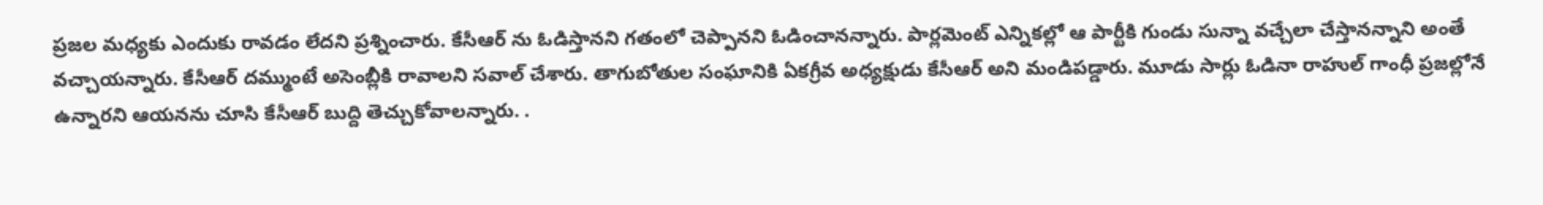ప్రజల మధ్యకు ఎందుకు రావడం లేదని ప్రశ్నించారు. కేసీఆర్ ను ఓడిస్తానని గతంలో చెప్పానని ఓడించానన్నారు. పార్లమెంట్ ఎన్నికల్లో ఆ పార్టీకి గుండు సున్నా వచ్చేలా చేస్తానన్నాని అంతే వచ్చాయన్నారు. కేసీఆర్ దమ్ముంటే అసెంబ్లీకి రావాలని సవాల్ చేశారు. తాగుబోతుల సంఘానికి ఏకగ్రీవ అధ్యక్షుడు కేసీఆర్ అని మండిపడ్డారు. మూడు సార్లు ఓడినా రాహుల్ గాంధీ ప్రజల్లోనే ఉన్నారని ఆయనను చూసి కేసీఆర్ బుద్ది తెచ్చుకోవాలన్నారు. .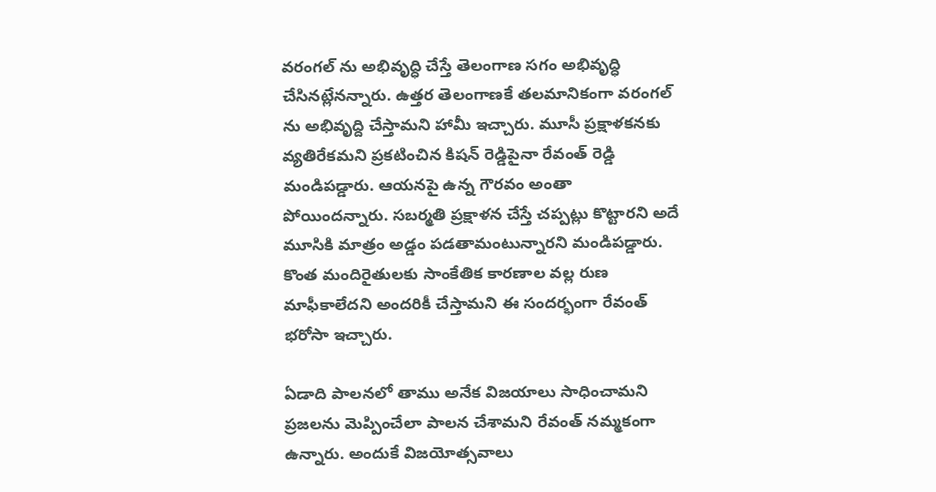వరంగల్ ను అభివృద్ధి చేస్తే తెలంగాణ సగం అభివృద్ధి చేసినట్లేనన్నారు. ఉత్తర తెలంగాణకే తలమానికంగా వరంగల్ ను అభివృద్ది చేస్తామని హామీ ఇచ్చారు. మూసీ ప్రక్షాళకనకు వ్యతిరేకమని ప్రకటించిన కిషన్ రెడ్డిపైనా రేవంత్ రెడ్డి మండిపడ్డారు. ఆయనపై ఉన్న గౌరవం అంతా పోయిందన్నారు. సబర్మతి ప్రక్షాళన చేస్తే చప్పట్లు కొట్టారని అదే మూసికి మాత్రం అడ్డం పడతామంటున్నారని మండిపడ్డారు. కొంత మందిరైతులకు సాంకేతిక కారణాల వల్ల రుణ మాఫీకాలేదని అందరికీ చేస్తామని ఈ సందర్భంగా రేవంత్ భరోసా ఇచ్చారు.

ఏడాది పాలనలో తాము అనేక విజయాలు సాధించామని ప్రజలను మెప్పించేలా పాలన చేశామని రేవంత్ నమ్మకంగా ఉన్నారు. అందుకే విజయోత్సవాలు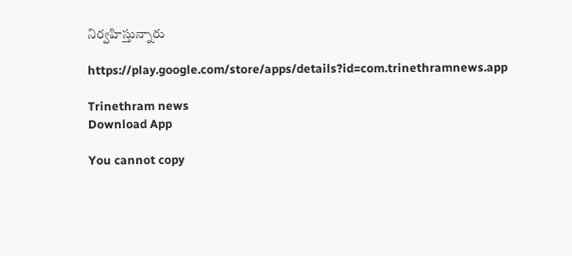నిర్వహిస్తున్నారు

https://play.google.com/store/apps/details?id=com.trinethramnews.app

Trinethram news
Download App

You cannot copy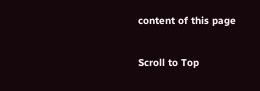content of this page

Scroll to Top